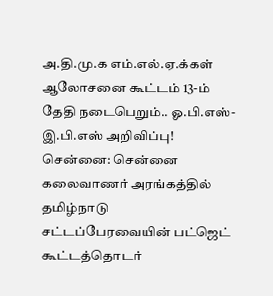அ.தி.மு.க எம்.எல்.ஏ.க்கள் ஆலோசனை கூட்டம் 13-ம் தேதி நடைபெறும்.. ஓ.பி.எஸ்-இ.பி.எஸ் அறிவிப்பு!
சென்னை: சென்னை கலைவாணர் அரங்கத்தில் தமிழ்நாடு சட்டப்பேரவையின் பட்ஜெட் கூட்டத்தொடர்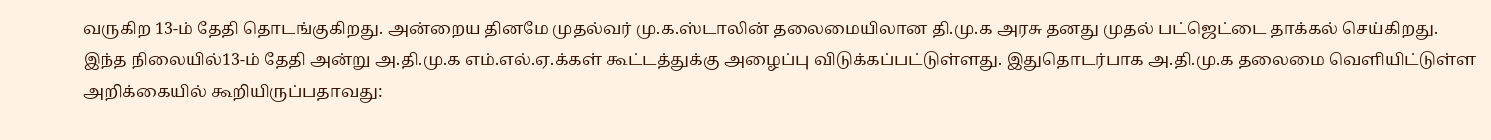வருகிற 13-ம் தேதி தொடங்குகிறது. அன்றைய தினமே முதல்வர் மு.க.ஸ்டாலின் தலைமையிலான தி.மு.க அரசு தனது முதல் பட்ஜெட்டை தாக்கல் செய்கிறது.
இந்த நிலையில்13-ம் தேதி அன்று அ.தி.மு.க எம்.எல்.ஏ.க்கள் கூட்டத்துக்கு அழைப்பு விடுக்கப்பட்டுள்ளது. இதுதொடர்பாக அ.தி.மு.க தலைமை வெளியிட்டுள்ள அறிக்கையில் கூறியிருப்பதாவது: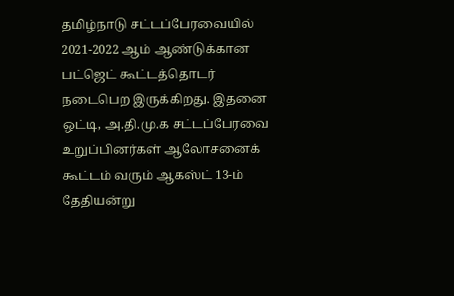தமிழ்நாடு சட்டப்பேரவையில் 2021-2022 ஆம் ஆண்டுக்கான பட்ஜெட் கூட்டத்தொடர் நடைபெற இருக்கிறது. இதனை ஒட்டி, அ.தி.மு.க சட்டப்பேரவை உறுப்பினர்கள் ஆலோசனைக் கூட்டம் வரும் ஆகஸ்ட் 13-ம் தேதியன்று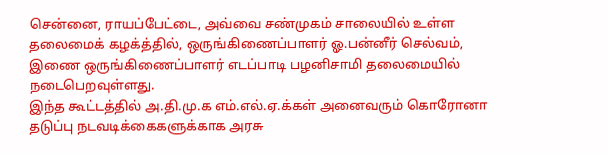சென்னை, ராயப்பேட்டை, அவ்வை சண்முகம் சாலையில் உள்ள தலைமைக் கழக்த்தில், ஒருங்கிணைப்பாளர் ஓ.பன்னீர் செல்வம், இணை ஒருங்கிணைப்பாளர் எடப்பாடி பழனிசாமி தலைமையில் நடைபெறவுள்ளது.
இந்த கூட்டத்தில் அ.தி.மு.க எம்.எல்.ஏ.க்கள் அனைவரும் கொரோனா தடுப்பு நடவடிக்கைகளுக்காக அரசு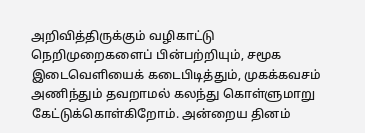அறிவித்திருக்கும் வழிகாட்டு நெறிமுறைகளைப் பின்பற்றியும், சமூக இடைவெளியைக் கடைபிடித்தும், முகக்கவசம் அணிந்தும் தவறாமல் கலந்து கொள்ளுமாறு கேட்டுக்கொள்கிறோம். அன்றைய தினம்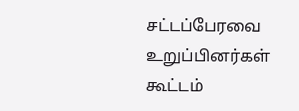சட்டப்பேரவை உறுப்பினர்கள் கூட்டம்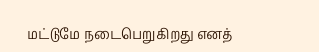மட்டுமே நடைபெறுகிறது எனத்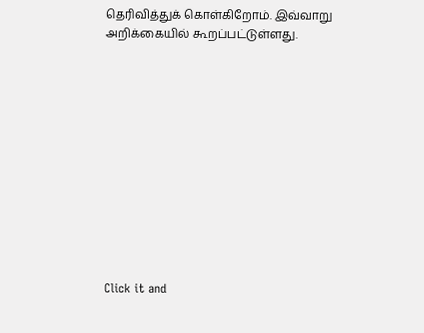தெரிவித்துக் கொள்கிறோம். இவ்வாறு அறிக்கையில் கூறப்பட்டுள்ளது.












Click it and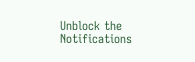Unblock the Notifications